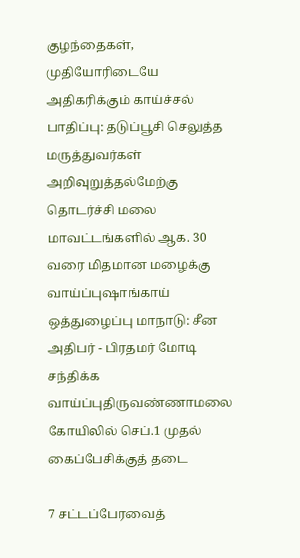குழந்தைகள், முதியோரிடையே அதிகரிக்கும் காய்ச்சல் பாதிப்பு: தடுப்பூசி செலுத்த மருத்துவர்கள் அறிவுறுத்தல்மேற்கு தொடர்ச்சி மலை மாவட்டங்களில் ஆக. 30 வரை மிதமான மழைக்கு வாய்ப்புஷாங்காய் ஒத்துழைப்பு மாநாடு: சீன அதிபர் - பிரதமர் மோடி சந்திக்க வாய்ப்புதிருவண்ணாமலை கோயிலில் செப்.1 முதல் கைப்பேசிக்குத் தடை

7 சட்டப்பேரவைத்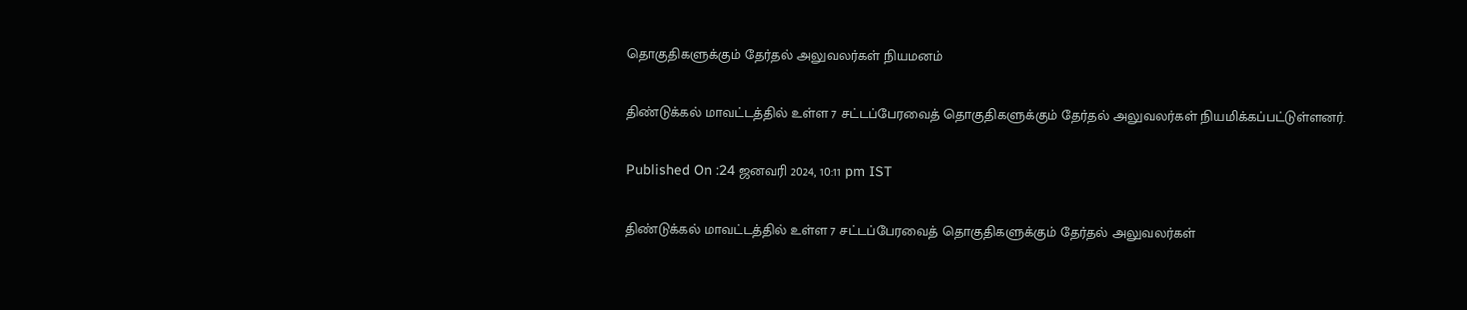தொகுதிகளுக்கும் தேர்தல் அலுவலர்கள் நியமனம்

திண்டுக்கல் மாவட்டத்தில் உள்ள 7 சட்டப்பேரவைத் தொகுதிகளுக்கும் தேர்தல் அலுவலர்கள் நியமிக்கப்பட்டுள்ளனர்.

Published On :24 ஜனவரி 2024, 10:11 pm IST

திண்டுக்கல் மாவட்டத்தில் உள்ள 7 சட்டப்பேரவைத் தொகுதிகளுக்கும் தேர்தல் அலுவலர்கள்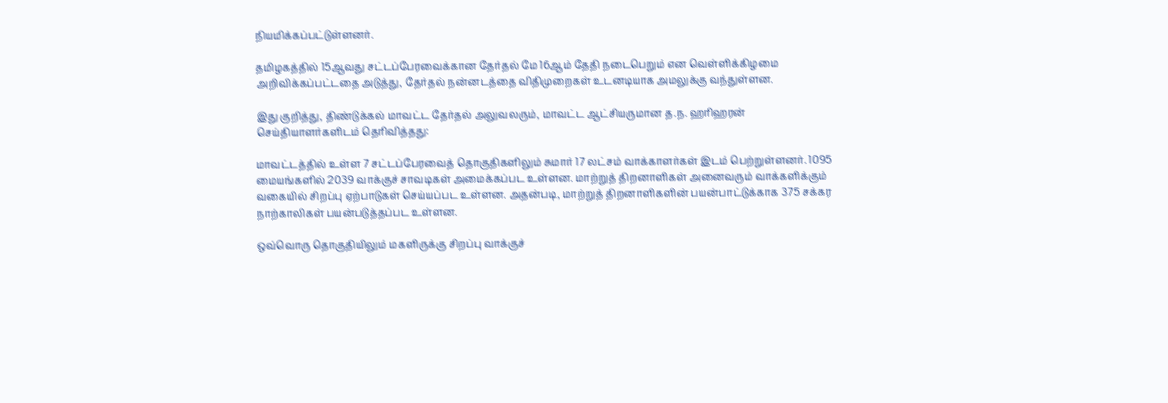நியமிக்கப்பட்டுள்ளனர்.

தமிழகத்தில் 15ஆவது சட்டப்பேரவைக்கான தேர்தல் மே 16ஆம் தேதி நடைபெறும் என வெள்ளிக்கிழமை அறிவிக்கப்பட்டதை அடுத்து, தேர்தல் நன்னடத்தை விதிமுறைகள் உடனடியாக அமலுக்கு வந்துள்ளன.

இது குறித்து, திண்டுக்கல் மாவட்ட தேர்தல் அலுவலரும், மாவட்ட ஆட்சியருமான த.ந. ஹரிஹரன் செய்தியாளர்களிடம் தெரிவித்தது:

மாவட்டத்தில் உள்ள 7 சட்டப்பேரவைத் தொகுதிகளிலும் சுமார் 17 லட்சம் வாக்காளர்கள் இடம் பெற்றுள்ளனர். 1095 மையங்களில் 2039 வாக்குச் சாவடிகள் அமைக்கப்பட உள்ளன. மாற்றுத் திறனாளிகள் அனைவரும் வாக்களிக்கும் வகையில் சிறப்பு ஏற்பாடுகள் செய்யப்பட உள்ளன. அதன்படி, மாற்றுத் திறனாளிகளின் பயன்பாட்டுக்காக 375 சக்கர நாற்காலிகள் பயன்படுத்தப்பட உள்ளன.

ஒவ்வொரு தொகுதியிலும் மகளிருக்கு சிறப்பு வாக்குச்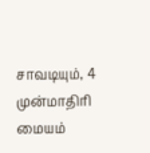சாவடியும், 4 முன்மாதிரி மையம்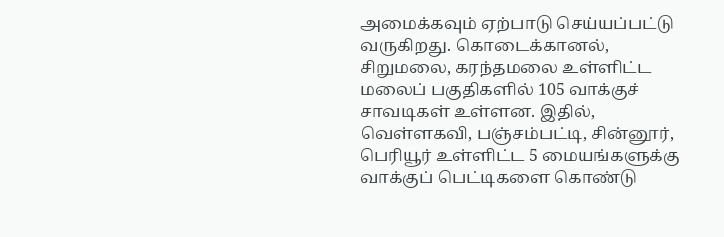அமைக்கவும் ஏற்பாடு செய்யப்பட்டு வருகிறது. கொடைக்கானல், சிறுமலை, கரந்தமலை உள்ளிட்ட மலைப் பகுதிகளில் 105 வாக்குச் சாவடிகள் உள்ளன. இதில், வெள்ளகவி, பஞ்சம்பட்டி, சின்னூர், பெரியூர் உள்ளிட்ட 5 மையங்களுக்கு வாக்குப் பெட்டிகளை கொண்டு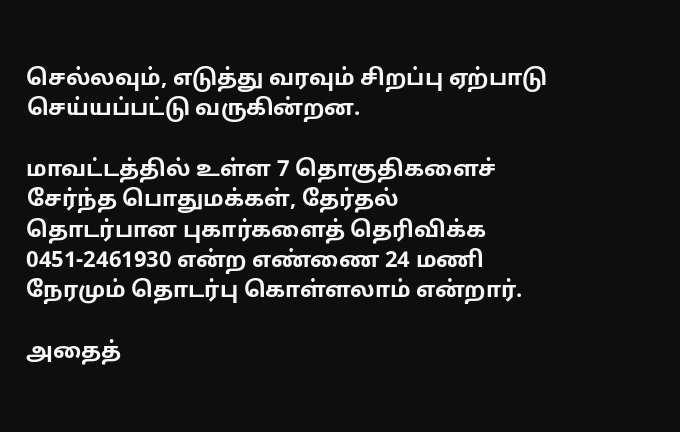செல்லவும், எடுத்து வரவும் சிறப்பு ஏற்பாடு செய்யப்பட்டு வருகின்றன.

மாவட்டத்தில் உள்ள 7 தொகுதிகளைச் சேர்ந்த பொதுமக்கள், தேர்தல் தொடர்பான புகார்களைத் தெரிவிக்க 0451-2461930 என்ற எண்ணை 24 மணி நேரமும் தொடர்பு கொள்ளலாம் என்றார்.

அதைத்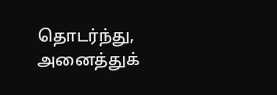தொடர்ந்து, அனைத்துக்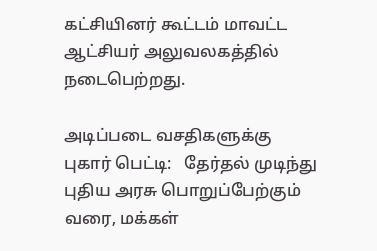கட்சியினர் கூட்டம் மாவட்ட ஆட்சியர் அலுவலகத்தில் நடைபெற்றது.

அடிப்படை வசதிகளுக்கு புகார் பெட்டி:   தேர்தல் முடிந்து புதிய அரசு பொறுப்பேற்கும் வரை, மக்கள்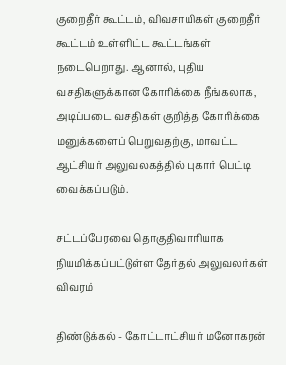குறைதீர் கூட்டம், விவசாயிகள் குறைதீர் கூட்டம் உள்ளிட்ட கூட்டங்கள் நடைபெறாது. ஆனால், புதிய வசதிகளுக்கான கோரிக்கை நீங்கலாக, அடிப்படை வசதிகள் குறித்த கோரிக்கை மனுக்களைப் பெறுவதற்கு, மாவட்ட ஆட்சியர் அலுவலகத்தில் புகார் பெட்டி வைக்கப்படும்.

சட்டப்பேரவை தொகுதிவாரியாக நியமிக்கப்பட்டுள்ள தேர்தல் அலுவலர்கள் விவரம்

திண்டுக்கல் - கோட்டாட்சியர் மனோகரன்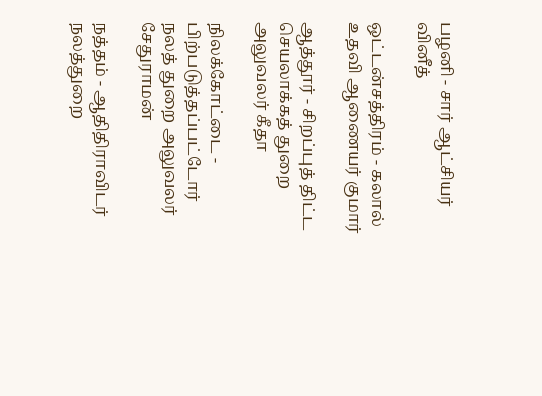பழனி - சார் ஆட்சியர் வினீத்

ஒட்டன்சத்திரம் - கலால் உதவி ஆணையர் குமார்

ஆத்தூர் - சிறப்புத் திட்ட செயலாக்கத் துறை அலுவலர் கீதா

நிலக்கோட்டை - பிற்படுத்தப்பட்டோர் நலத் துறை அலுவலர் சேதுராமன்

நத்தம் - ஆதிதிராவிடர் நலத்துறை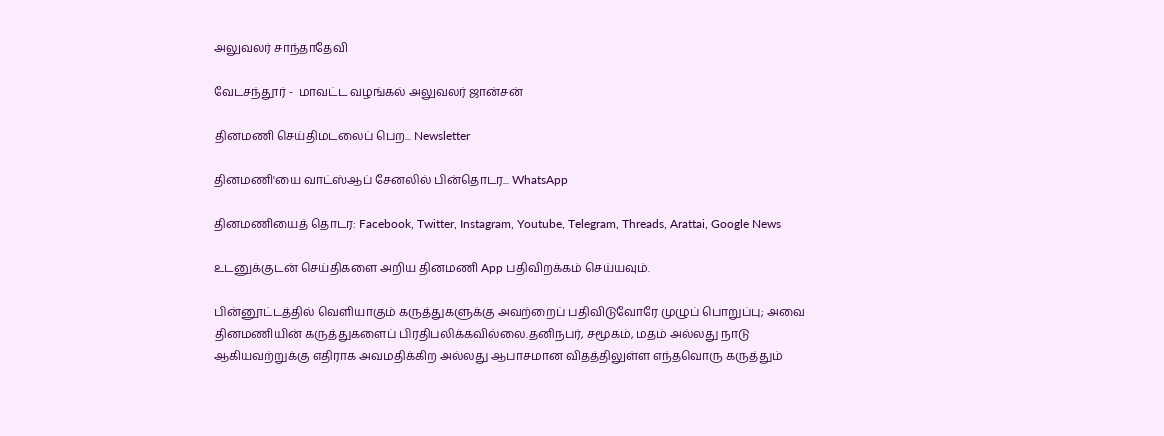அலுவலர் சாந்தாதேவி

வேடசந்தூர் -  மாவட்ட வழங்கல் அலுவலர் ஜான்சன்

தினமணி செய்திமடலைப் பெற... Newsletter

தினமணி'யை வாட்ஸ்ஆப் சேனலில் பின்தொடர... WhatsApp

தினமணியைத் தொடர: Facebook, Twitter, Instagram, Youtube, Telegram, Threads, Arattai, Google News

உடனுக்குடன் செய்திகளை அறிய தினமணி App பதிவிறக்கம் செய்யவும்.

பின்னூட்டத்தில் வெளியாகும் கருத்துகளுக்கு அவற்றைப் பதிவிடுவோரே முழுப் பொறுப்பு; அவை தினமணியின் கருத்துகளைப் பிரதிபலிக்கவில்லை.தனிநபர், சமூகம், மதம் அல்லது நாடு ஆகியவற்றுக்கு எதிராக அவமதிக்கிற அல்லது ஆபாசமான விதத்திலுள்ள எந்தவொரு கருத்தும்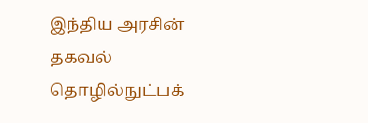இந்திய அரசின் தகவல் தொழில்நுட்பக்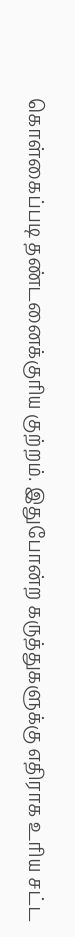கொள்கைப்படி தண்டனைக்குரிய குற்றம். இதுபோன்ற கருத்துகளுக்கு எதிராக உரிய சட்ட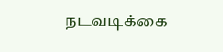நடவடிக்கை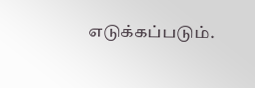எடுக்கப்படும்.